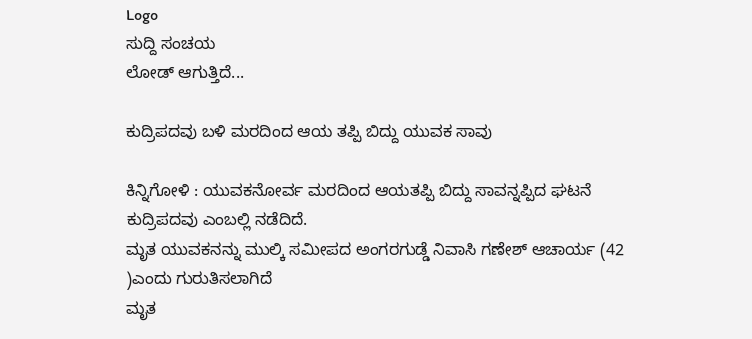Logo
ಸುದ್ದಿ ಸಂಚಯ
ಲೋಡ್ ಆಗುತ್ತಿದೆ...

ಕುದ್ರಿಪದವು ಬಳಿ ಮರದಿಂದ ಆಯ ತಪ್ಪಿ ಬಿದ್ದು ಯುವಕ ಸಾವು

ಕಿನ್ನಿಗೋಳಿ : ಯುವಕನೋರ್ವ ಮರದಿಂದ ಆಯತಪ್ಪಿ ಬಿದ್ದು ಸಾವನ್ನಪ್ಪಿದ ಘಟನೆ ಕುದ್ರಿಪದವು ಎಂಬಲ್ಲಿ ನಡೆದಿದೆ.
ಮೃತ ಯುವಕನನ್ನು ಮುಲ್ಕಿ ಸಮೀಪದ ಅಂಗರಗುಡ್ಡೆ ನಿವಾಸಿ ಗಣೇಶ್ ಆಚಾರ್ಯ (42 )ಎಂದು ಗುರುತಿಸಲಾಗಿದೆ
ಮೃತ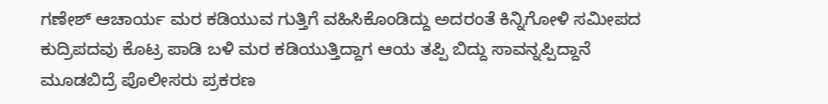ಗಣೇಶ್ ಆಚಾರ್ಯ ಮರ ಕಡಿಯುವ ಗುತ್ತಿಗೆ ವಹಿಸಿಕೊಂಡಿದ್ದು ಅದರಂತೆ ಕಿನ್ನಿಗೋಳಿ ಸಮೀಪದ ಕುದ್ರಿಪದವು ಕೊಟ್ರ ಪಾಡಿ ಬಳಿ ಮರ ಕಡಿಯುತ್ತಿದ್ದಾಗ ಆಯ ತಪ್ಪಿ ಬಿದ್ದು ಸಾವನ್ನಪ್ಪಿದ್ದಾನೆ
ಮೂಡಬಿದ್ರೆ ಪೊಲೀಸರು ಪ್ರಕರಣ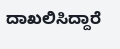ದಾಖಲಿಸಿದ್ದಾರೆ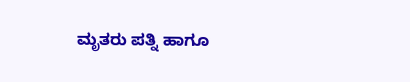ಮೃತರು ಪತ್ನಿ ಹಾಗೂ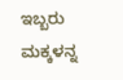ಇಬ್ಬರು ಮಕ್ಕಳನ್ನ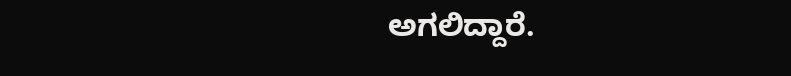ಅಗಲಿದ್ದಾರೆ.